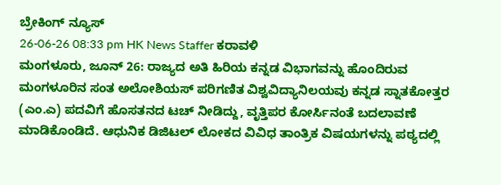ಬ್ರೇಕಿಂಗ್ ನ್ಯೂಸ್
26-06-26 08:33 pm HK News Staffer ಕರಾವಳಿ
ಮಂಗಳೂರು, ಜೂನ್ 26: ರಾಜ್ಯದ ಅತಿ ಹಿರಿಯ ಕನ್ನಡ ವಿಭಾಗವನ್ನು ಹೊಂದಿರುವ ಮಂಗಳೂರಿನ ಸಂತ ಅಲೋಶಿಯಸ್ ಪರಿಗಣಿತ ವಿಶ್ವವಿದ್ಯಾನಿಲಯವು ಕನ್ನಡ ಸ್ನಾತಕೋತ್ತರ (ಎಂ.ಎ) ಪದವಿಗೆ ಹೊಸತನದ ಟಚ್ ನೀಡಿದ್ದು, ವೃತ್ತಿಪರ ಕೋರ್ಸಿನಂತೆ ಬದಲಾವಣೆ ಮಾಡಿಕೊಂಡಿದೆ. ಆಧುನಿಕ ಡಿಜಿಟಲ್ ಲೋಕದ ವಿವಿಧ ತಾಂತ್ರಿಕ ವಿಷಯಗಳನ್ನು ಪಠ್ಯದಲ್ಲಿ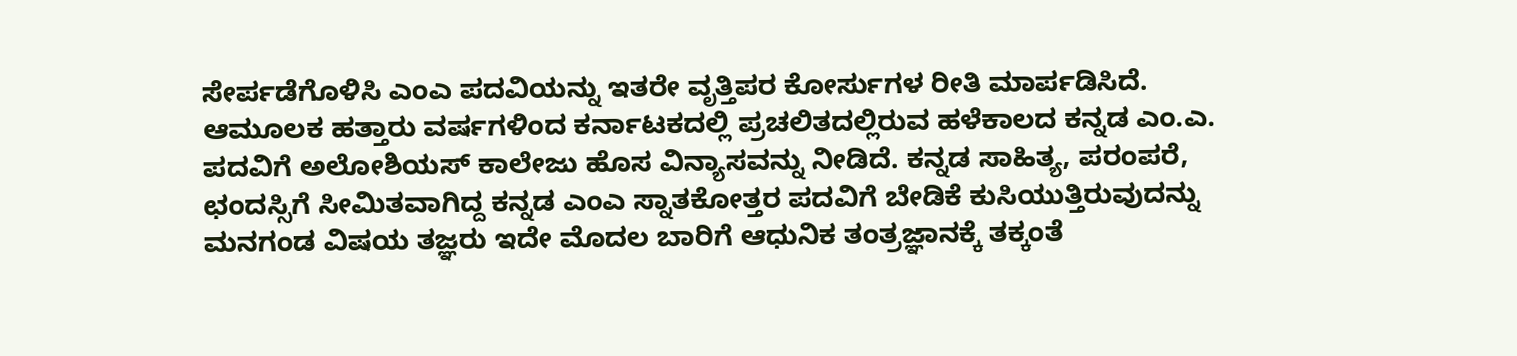ಸೇರ್ಪಡೆಗೊಳಿಸಿ ಎಂಎ ಪದವಿಯನ್ನು ಇತರೇ ವೃತ್ತಿಪರ ಕೋರ್ಸುಗಳ ರೀತಿ ಮಾರ್ಪಡಿಸಿದೆ.
ಆಮೂಲಕ ಹತ್ತಾರು ವರ್ಷಗಳಿಂದ ಕರ್ನಾಟಕದಲ್ಲಿ ಪ್ರಚಲಿತದಲ್ಲಿರುವ ಹಳೆಕಾಲದ ಕನ್ನಡ ಎಂ.ಎ. ಪದವಿಗೆ ಅಲೋಶಿಯಸ್ ಕಾಲೇಜು ಹೊಸ ವಿನ್ಯಾಸವನ್ನು ನೀಡಿದೆ. ಕನ್ನಡ ಸಾಹಿತ್ಯ, ಪರಂಪರೆ, ಛಂದಸ್ಸಿಗೆ ಸೀಮಿತವಾಗಿದ್ದ ಕನ್ನಡ ಎಂಎ ಸ್ನಾತಕೋತ್ತರ ಪದವಿಗೆ ಬೇಡಿಕೆ ಕುಸಿಯುತ್ತಿರುವುದನ್ನು ಮನಗಂಡ ವಿಷಯ ತಜ್ಞರು ಇದೇ ಮೊದಲ ಬಾರಿಗೆ ಆಧುನಿಕ ತಂತ್ರಜ್ಞಾನಕ್ಕೆ ತಕ್ಕಂತೆ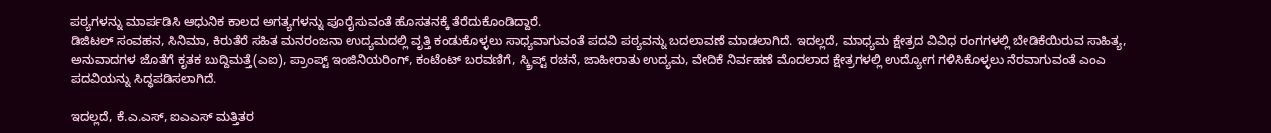ಪಠ್ಯಗಳನ್ನು ಮಾರ್ಪಡಿಸಿ ಆಧುನಿಕ ಕಾಲದ ಅಗತ್ಯಗಳನ್ನು ಪೂರೈಸುವಂತೆ ಹೊಸತನಕ್ಕೆ ತೆರೆದುಕೊಂಡಿದ್ದಾರೆ.
ಡಿಜಿಟಲ್ ಸಂವಹನ, ಸಿನಿಮಾ, ಕಿರುತೆರೆ ಸಹಿತ ಮನರಂಜನಾ ಉದ್ಯಮದಲ್ಲಿ ವೃತ್ತಿ ಕಂಡುಕೊಳ್ಳಲು ಸಾಧ್ಯವಾಗುವಂತೆ ಪದವಿ ಪಠ್ಯವನ್ನು ಬದಲಾವಣೆ ಮಾಡಲಾಗಿದೆ. ಇದಲ್ಲದೆ, ಮಾಧ್ಯಮ ಕ್ಷೇತ್ರದ ವಿವಿಧ ರಂಗಗಳಲ್ಲಿ ಬೇಡಿಕೆಯಿರುವ ಸಾಹಿತ್ಯ, ಅನುವಾದಗಳ ಜೊತೆಗೆ ಕೃತಕ ಬುದ್ದಿಮತ್ತೆ(ಎಐ), ಪ್ರಾಂಪ್ಟ್ ಇಂಜಿನಿಯರಿಂಗ್, ಕಂಟೆಂಟ್ ಬರವಣಿಗೆ, ಸ್ಕ್ರಿಪ್ಟ್ ರಚನೆ, ಜಾಹೀರಾತು ಉದ್ಯಮ, ವೇದಿಕೆ ನಿರ್ವಹಣೆ ಮೊದಲಾದ ಕ್ಷೇತ್ರಗಳಲ್ಲಿ ಉದ್ಯೋಗ ಗಳಿಸಿಕೊಳ್ಳಲು ನೆರವಾಗುವಂತೆ ಎಂಎ ಪದವಿಯನ್ನು ಸಿದ್ಧಪಡಿಸಲಾಗಿದೆ.

ಇದಲ್ಲದೆ, ಕೆ.ಎ.ಎಸ್, ಐಎಎಸ್ ಮತ್ತಿತರ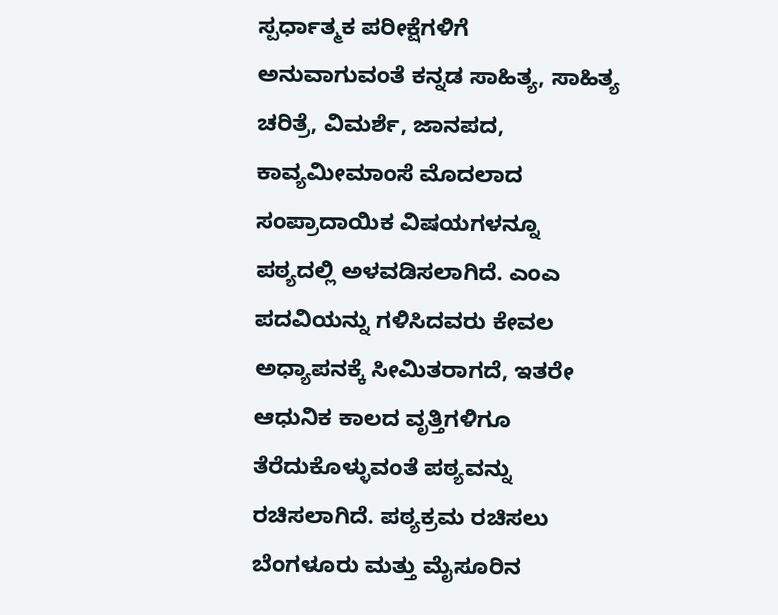ಸ್ಪರ್ಧಾತ್ಮಕ ಪರೀಕ್ಷೆಗಳಿಗೆ ಅನುವಾಗುವಂತೆ ಕನ್ನಡ ಸಾಹಿತ್ಯ, ಸಾಹಿತ್ಯ ಚರಿತ್ರೆ, ವಿಮರ್ಶೆ, ಜಾನಪದ, ಕಾವ್ಯಮೀಮಾಂಸೆ ಮೊದಲಾದ ಸಂಪ್ರಾದಾಯಿಕ ವಿಷಯಗಳನ್ನೂ ಪಠ್ಯದಲ್ಲಿ ಅಳವಡಿಸಲಾಗಿದೆ. ಎಂಎ ಪದವಿಯನ್ನು ಗಳಿಸಿದವರು ಕೇವಲ ಅಧ್ಯಾಪನಕ್ಕೆ ಸೀಮಿತರಾಗದೆ, ಇತರೇ ಆಧುನಿಕ ಕಾಲದ ವೃತ್ತಿಗಳಿಗೂ ತೆರೆದುಕೊಳ್ಳುವಂತೆ ಪಠ್ಯವನ್ನು ರಚಿಸಲಾಗಿದೆ. ಪಠ್ಯಕ್ರಮ ರಚಿಸಲು ಬೆಂಗಳೂರು ಮತ್ತು ಮೈಸೂರಿನ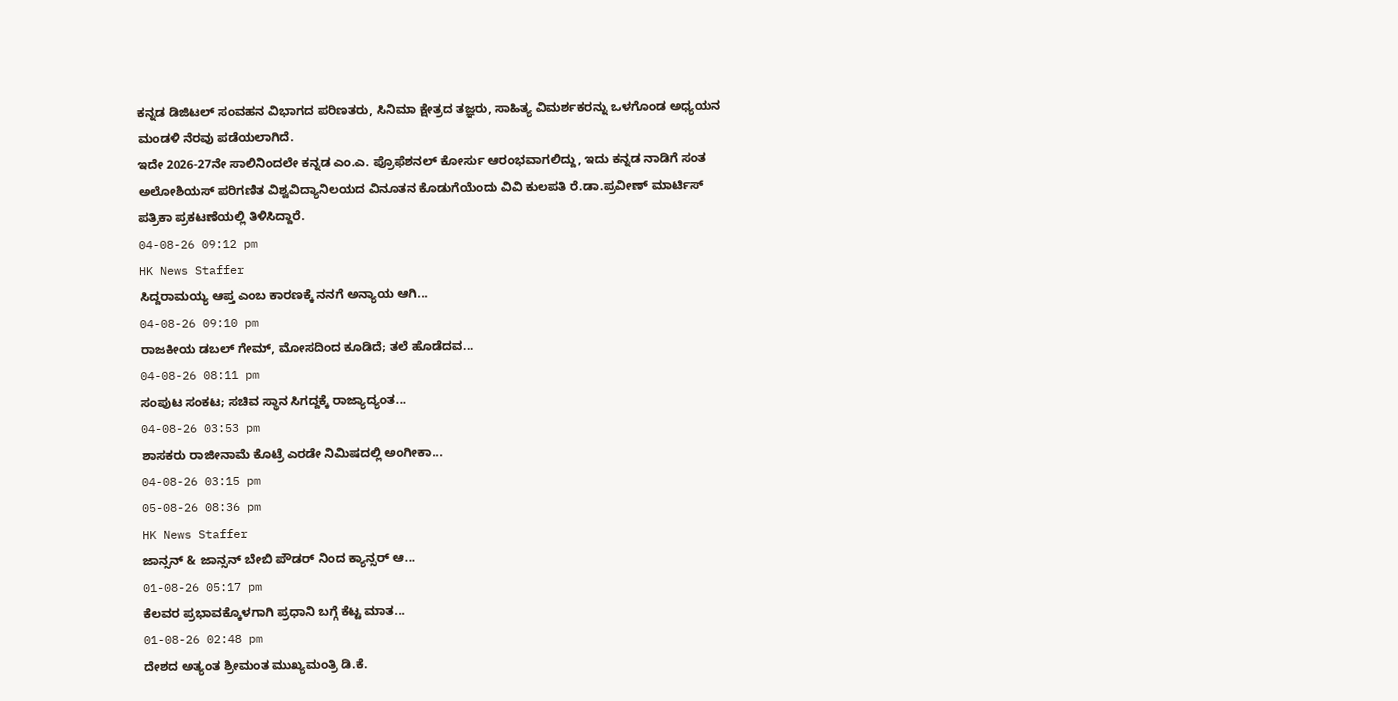ಕನ್ನಡ ಡಿಜಿಟಲ್ ಸಂವಹನ ವಿಭಾಗದ ಪರಿಣತರು, ಸಿನಿಮಾ ಕ್ಷೇತ್ರದ ತಜ್ಞರು, ಸಾಹಿತ್ಯ ವಿಮರ್ಶಕರನ್ನು ಒಳಗೊಂಡ ಅಧ್ಯಯನ ಮಂಡಳಿ ನೆರವು ಪಡೆಯಲಾಗಿದೆ.
ಇದೇ 2026-27ನೇ ಸಾಲಿನಿಂದಲೇ ಕನ್ನಡ ಎಂ.ಎ. ಪ್ರೊಫೆಶನಲ್ ಕೋರ್ಸು ಆರಂಭವಾಗಲಿದ್ದು, ಇದು ಕನ್ನಡ ನಾಡಿಗೆ ಸಂತ ಅಲೋಶಿಯಸ್ ಪರಿಗಣಿತ ವಿಶ್ವವಿದ್ಯಾನಿಲಯದ ವಿನೂತನ ಕೊಡುಗೆಯೆಂದು ವಿವಿ ಕುಲಪತಿ ರೆ.ಡಾ.ಪ್ರವೀಣ್ ಮಾರ್ಟಿಸ್ ಪತ್ರಿಕಾ ಪ್ರಕಟಣೆಯಲ್ಲಿ ತಿಳಿಸಿದ್ದಾರೆ.
04-08-26 09:12 pm
HK News Staffer
ಸಿದ್ದರಾಮಯ್ಯ ಆಪ್ತ ಎಂಬ ಕಾರಣಕ್ಕೆ ನನಗೆ ಅನ್ಯಾಯ ಆಗಿ...
04-08-26 09:10 pm
ರಾಜಕೀಯ ಡಬಲ್ ಗೇಮ್, ಮೋಸದಿಂದ ಕೂಡಿದೆ; ತಲೆ ಹೊಡೆದವ...
04-08-26 08:11 pm
ಸಂಪುಟ ಸಂಕಟ; ಸಚಿವ ಸ್ಥಾನ ಸಿಗದ್ದಕ್ಕೆ ರಾಜ್ಯಾದ್ಯಂತ...
04-08-26 03:53 pm
ಶಾಸಕರು ರಾಜೀನಾಮೆ ಕೊಟ್ರೆ ಎರಡೇ ನಿಮಿಷದಲ್ಲಿ ಅಂಗೀಕಾ...
04-08-26 03:15 pm
05-08-26 08:36 pm
HK News Staffer
ಜಾನ್ಸನ್ & ಜಾನ್ಸನ್ ಬೇಬಿ ಪೌಡರ್ ನಿಂದ ಕ್ಯಾನ್ಸರ್ ಆ...
01-08-26 05:17 pm
ಕೆಲವರ ಪ್ರಭಾವಕ್ಕೊಳಗಾಗಿ ಪ್ರಧಾನಿ ಬಗ್ಗೆ ಕೆಟ್ಟ ಮಾತ...
01-08-26 02:48 pm
ದೇಶದ ಅತ್ಯಂತ ಶ್ರೀಮಂತ ಮುಖ್ಯಮಂತ್ರಿ ಡಿ.ಕೆ.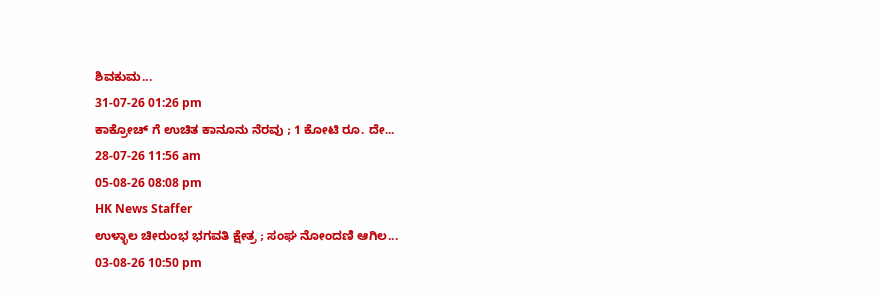ಶಿವಕುಮ...
31-07-26 01:26 pm
ಕಾಕ್ರೋಚ್ ಗೆ ಉಚಿತ ಕಾನೂನು ನೆರವು ; 1 ಕೋಟಿ ರೂ. ದೇ...
28-07-26 11:56 am
05-08-26 08:08 pm
HK News Staffer
ಉಳ್ಳಾಲ ಚೀರುಂಭ ಭಗವತಿ ಕ್ಷೇತ್ರ ; ಸಂಘ ನೋಂದಣಿ ಆಗಿಲ...
03-08-26 10:50 pm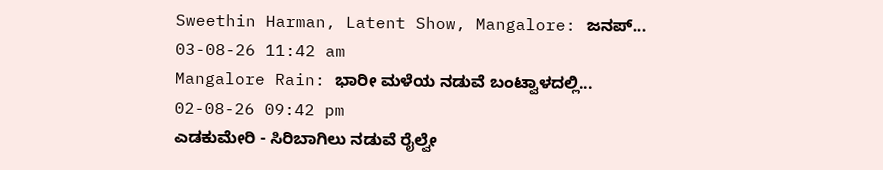Sweethin Harman, Latent Show, Mangalore: ಜನಪ್...
03-08-26 11:42 am
Mangalore Rain: ಭಾರೀ ಮಳೆಯ ನಡುವೆ ಬಂಟ್ವಾಳದಲ್ಲಿ...
02-08-26 09:42 pm
ಎಡಕುಮೇರಿ - ಸಿರಿಬಾಗಿಲು ನಡುವೆ ರೈಲ್ವೇ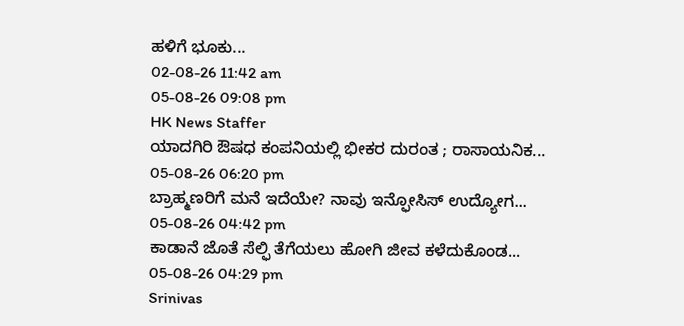ಹಳಿಗೆ ಭೂಕು...
02-08-26 11:42 am
05-08-26 09:08 pm
HK News Staffer
ಯಾದಗಿರಿ ಔಷಧ ಕಂಪನಿಯಲ್ಲಿ ಭೀಕರ ದುರಂತ ; ರಾಸಾಯನಿಕ...
05-08-26 06:20 pm
ಬ್ರಾಹ್ಮಣರಿಗೆ ಮನೆ ಇದೆಯೇ? ನಾವು ಇನ್ಫೋಸಿಸ್ ಉದ್ಯೋಗ...
05-08-26 04:42 pm
ಕಾಡಾನೆ ಜೊತೆ ಸೆಲ್ಫಿ ತೆಗೆಯಲು ಹೋಗಿ ಜೀವ ಕಳೆದುಕೊಂಡ...
05-08-26 04:29 pm
Srinivas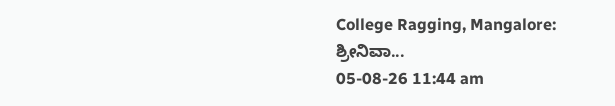College Ragging, Mangalore: ಶ್ರೀನಿವಾ...
05-08-26 11:44 am